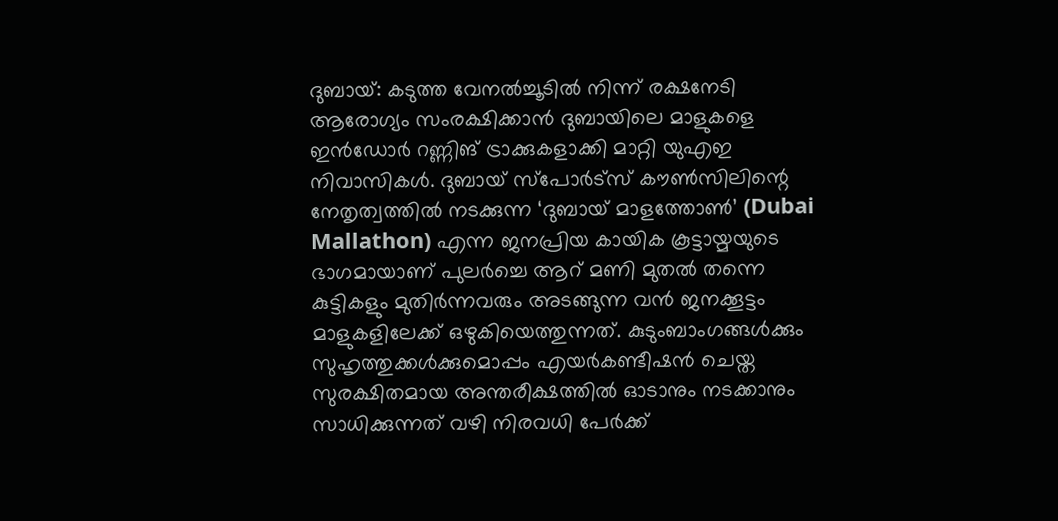ദുബായ്: കടുത്ത വേനൽച്ചൂടിൽ നിന്ന് രക്ഷനേടി ആരോഗ്യം സംരക്ഷിക്കാൻ ദുബായിലെ മാളുകളെ ഇൻഡോർ റണ്ണിങ് ട്രാക്കുകളാക്കി മാറ്റി യുഎഇ നിവാസികൾ. ദുബായ് സ്പോർട്സ് കൗൺസിലിന്റെ നേതൃത്വത്തിൽ നടക്കുന്ന ‘ദുബായ് മാളത്തോൺ’ (Dubai Mallathon) എന്ന ജനപ്രിയ കായിക കൂട്ടായ്മയുടെ ഭാഗമായാണ് പുലർച്ചെ ആറ് മണി മുതൽ തന്നെ കുട്ടികളും മുതിർന്നവരും അടങ്ങുന്ന വൻ ജനക്കൂട്ടം മാളുകളിലേക്ക് ഒഴുകിയെത്തുന്നത്. കുടുംബാംഗങ്ങൾക്കും സുഹൃത്തുക്കൾക്കുമൊപ്പം എയർകണ്ടീഷൻ ചെയ്ത സുരക്ഷിതമായ അന്തരീക്ഷത്തിൽ ഓടാനും നടക്കാനും സാധിക്കുന്നത് വഴി നിരവധി പേർക്ക്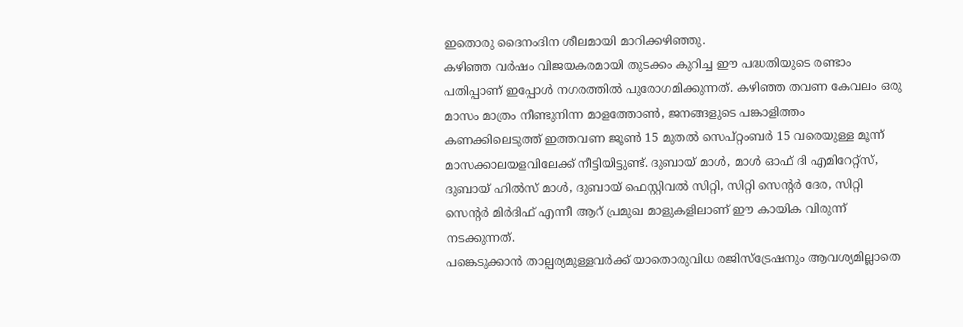ഇതൊരു ദൈനംദിന ശീലമായി മാറിക്കഴിഞ്ഞു.
കഴിഞ്ഞ വർഷം വിജയകരമായി തുടക്കം കുറിച്ച ഈ പദ്ധതിയുടെ രണ്ടാം പതിപ്പാണ് ഇപ്പോൾ നഗരത്തിൽ പുരോഗമിക്കുന്നത്. കഴിഞ്ഞ തവണ കേവലം ഒരു മാസം മാത്രം നീണ്ടുനിന്ന മാളത്തോൺ, ജനങ്ങളുടെ പങ്കാളിത്തം കണക്കിലെടുത്ത് ഇത്തവണ ജൂൺ 15 മുതൽ സെപ്റ്റംബർ 15 വരെയുള്ള മൂന്ന് മാസക്കാലയളവിലേക്ക് നീട്ടിയിട്ടുണ്ട്. ദുബായ് മാൾ, മാൾ ഓഫ് ദി എമിറേറ്റ്സ്, ദുബായ് ഹിൽസ് മാൾ, ദുബായ് ഫെസ്റ്റിവൽ സിറ്റി, സിറ്റി സെന്റർ ദേര, സിറ്റി സെന്റർ മിർദിഫ് എന്നീ ആറ് പ്രമുഖ മാളുകളിലാണ് ഈ കായിക വിരുന്ന് നടക്കുന്നത്.
പങ്കെടുക്കാൻ താല്പര്യമുള്ളവർക്ക് യാതൊരുവിധ രജിസ്ട്രേഷനും ആവശ്യമില്ലാതെ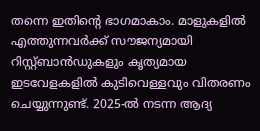തന്നെ ഇതിന്റെ ഭാഗമാകാം. മാളുകളിൽ എത്തുന്നവർക്ക് സൗജന്യമായി റിസ്റ്റ്ബാൻഡുകളും കൃത്യമായ ഇടവേളകളിൽ കുടിവെള്ളവും വിതരണം ചെയ്യുന്നുണ്ട്. 2025-ൽ നടന്ന ആദ്യ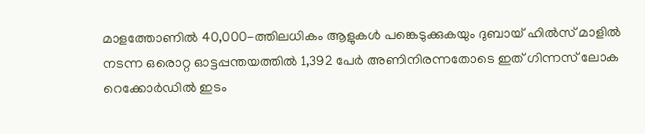മാളത്തോണിൽ 40,000-ത്തിലധികം ആളുകൾ പങ്കെടുക്കുകയും ദുബായ് ഹിൽസ് മാളിൽ നടന്ന ഒരൊറ്റ ഓട്ടപ്പന്തയത്തിൽ 1,392 പേർ അണിനിരന്നതോടെ ഇത് ഗിന്നസ് ലോക റെക്കോർഡിൽ ഇടം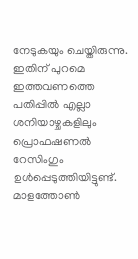നേടുകയും ചെയ്തിരുന്നു. ഇതിന് പുറമെ ഇത്തവണത്തെ പതിപ്പിൽ എല്ലാ ശനിയാഴ്ചകളിലും പ്രൊഫഷണൽ റേസിംഗും ഉൾപ്പെടുത്തിയിട്ടുണ്ട്. മാളത്തോൺ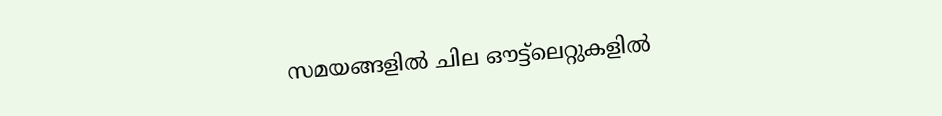സമയങ്ങളിൽ ചില ഔട്ട്ലെറ്റുകളിൽ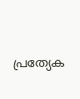പ്രത്യേക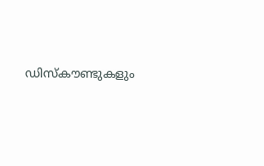ഡിസ്കൗണ്ടുകളും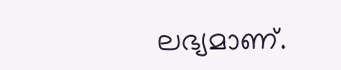ലഭ്യമാണ്.